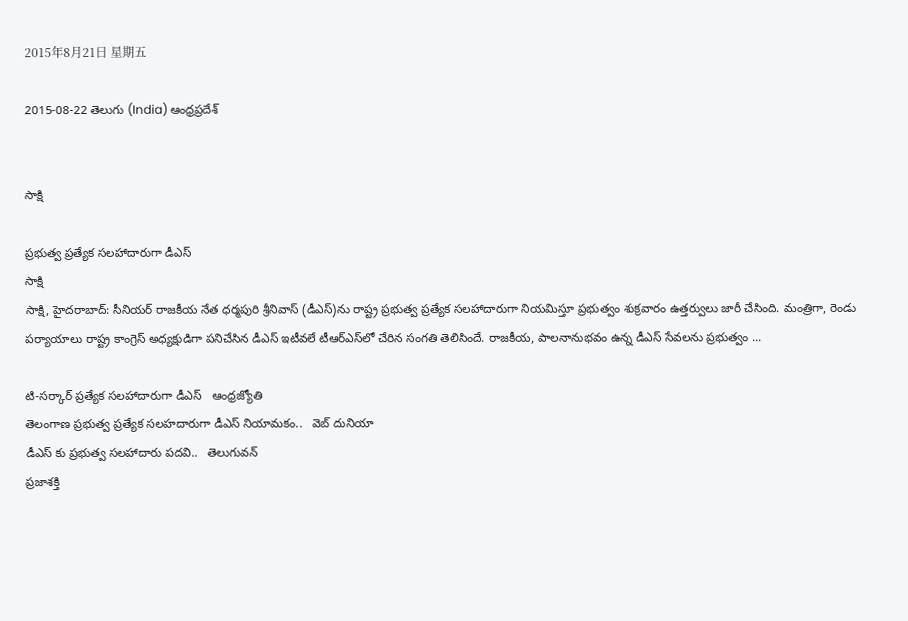2015年8月21日 星期五

2015-08-22 తెలుగు (India) ఆంధ్రప్రదేశ్


సాక్షి

ప్రభుత్వ ప్రత్యేక సలహాదారుగా డీఎస్
సాక్షి
సాక్షి, హైదరాబాద్: సీనియర్ రాజకీయ నేత ధర్మపురి శ్రీనివాస్ (డీఎస్)ను రాష్ట్ర ప్రభుత్వ ప్రత్యేక సలహాదారుగా నియమిస్తూ ప్రభుత్వం శుక్రవారం ఉత్తర్వులు జారీ చేసింది. మంత్రిగా, రెండు పర్యాయాలు రాష్ట్ర కాంగ్రెస్ అధ్యక్షుడిగా పనిచేసిన డీఎస్ ఇటీవలే టీఆర్‌ఎస్‌లో చేరిన సంగతి తెలిసిందే. రాజకీయ, పాలనానుభవం ఉన్న డీఎస్ సేవలను ప్రభుత్వం ...

టి-సర్కార్ ప్రత్యేక సలహాదారుగా డీఎస్‌   ఆంధ్రజ్యోతి
తెలంగాణ ప్రభుత్వ ప్రత్యేక సలహదారుగా డీఎస్ నియామకం..   వెబ్ దునియా
డీఎస్ కు ప్రభుత్వ సలహాదారు పదవి..   తెలుగువన్
ప్రజాశక్తి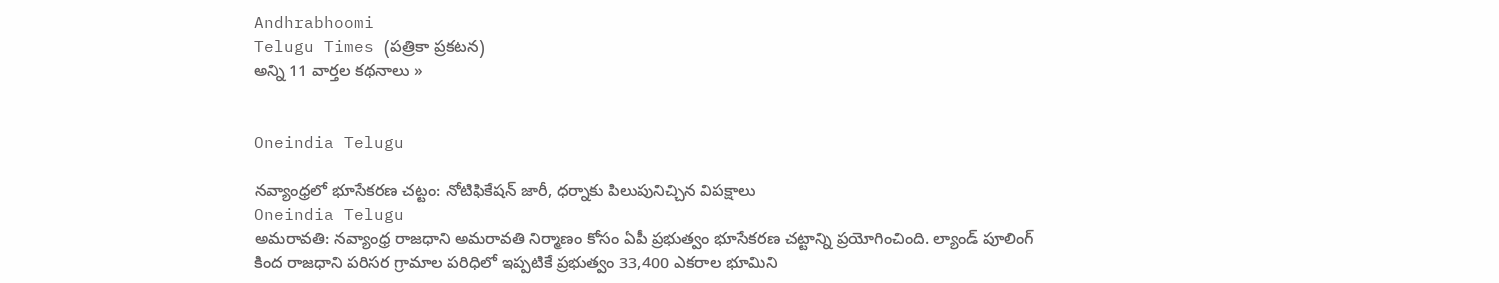Andhrabhoomi
Telugu Times (పత్రికా ప్రకటన)
అన్ని 11 వార్తల కథనాలు »


Oneindia Telugu

నవ్యాంధ్రలో భూసేకరణ చట్టం: నోటిఫికేషన్ జారీ, ధర్నాకు పిలుపునిచ్చిన విపక్షాలు
Oneindia Telugu
అమరావతి: నవ్యాంధ్ర రాజధాని అమరావతి నిర్మాణం కోసం ఏపీ ప్రభుత్వం భూసేకరణ చట్టాన్ని ప్రయోగించింది. ల్యాండ్ పూలింగ్ కింద రాజధాని పరిసర గ్రామాల పరిధిలో ఇప్పటికే ప్రభుత్వం 33,400 ఎకరాల భూమిని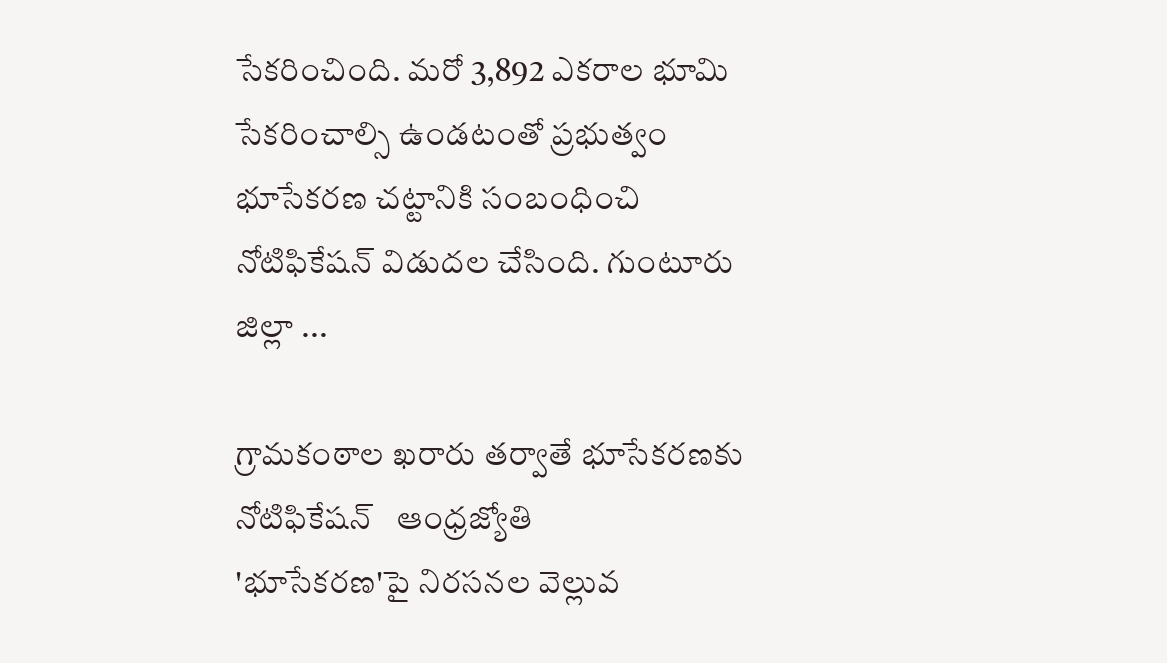సేకరించింది. మరో 3,892 ఎకరాల భూమి సేకరించాల్సి ఉండటంతో ప్రభుత్వం భూసేకరణ చట్టానికి సంబంధించి నోటిఫికేషన్ విడుదల చేసింది. గుంటూరు జిల్లా ...

గ్రామకంఠాల ఖరారు తర్వాతే భూసేకరణకు నోటిఫికేషన్‌   ఆంధ్రజ్యోతి
'భూసేకరణ'పై నిరసనల వెల్లువ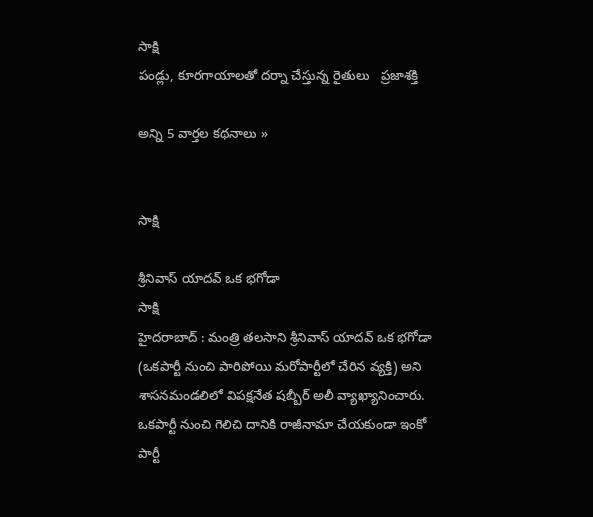సాక్షి
పండ్లు, కూరగాయాలతో ద‌ర్నా చేస్తు‌న్న రైతులు   ప్రజాశక్తి

అన్ని 5 వార్తల కథనాలు »


సాక్షి

శ్రీనివాస్ యాదవ్ ఒక భగోడా
సాక్షి
హైదరాబాద్ : మంత్రి తలసాని శ్రీనివాస్ యాదవ్ ఒక భగోడా (ఒకపార్టీ నుంచి పారిపోయి మరోపార్టీలో చేరిన వ్యక్తి) అని శాసనమండలిలో విపక్షనేత షబ్బీర్ అలీ వ్యాఖ్యానించారు. ఒకపార్టీ నుంచి గెలిచి దానికి రాజీనామా చేయకుండా ఇంకో పార్టీ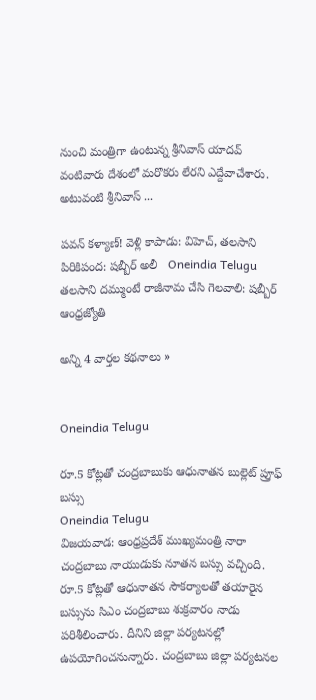నుంచి మంత్రిగా ఉంటున్న శ్రీనివాస్ యాదవ్ వంటివారు దేశంలో మరొకరు లేరని ఎద్దేవాచేశారు. అటువంటి శ్రీనివాస్ ...

పవన్ కళ్యాణ్! వెళ్లి కాపాడు: విహెచ్, తలసాని పిరికిపంద: షబ్బీర్ అలీ   Oneindia Telugu
తలసాని దమ్ముంటే రాజీనామ చేసి గెలవాలి: షబ్బీర్   ఆంధ్రజ్యోతి

అన్ని 4 వార్తల కథనాలు »


Oneindia Telugu

రూ.5 కోట్లతో చంద్రబాబుకు ఆధునాతన బుల్లెట్ ప్రూఫ్ బస్సు
Oneindia Telugu
విజయవాడ: ఆంధ్రప్రదేశ్ ముఖ్యమంత్రి నారా చంద్రబాబు నాయుడుకు నూతన బస్సు వచ్చింది. రూ.5 కోట్లతో ఆధునాతన సౌకర్యాలతో తయారైన బస్సును సిఎం చంద్రబాబు శుక్రవారం నాడు పరిశీలించారు. దీనిని జిల్లా పర్యటనల్లో ఉపయోగించనున్నారు. చంద్రబాబు జిల్లా పర్యటనల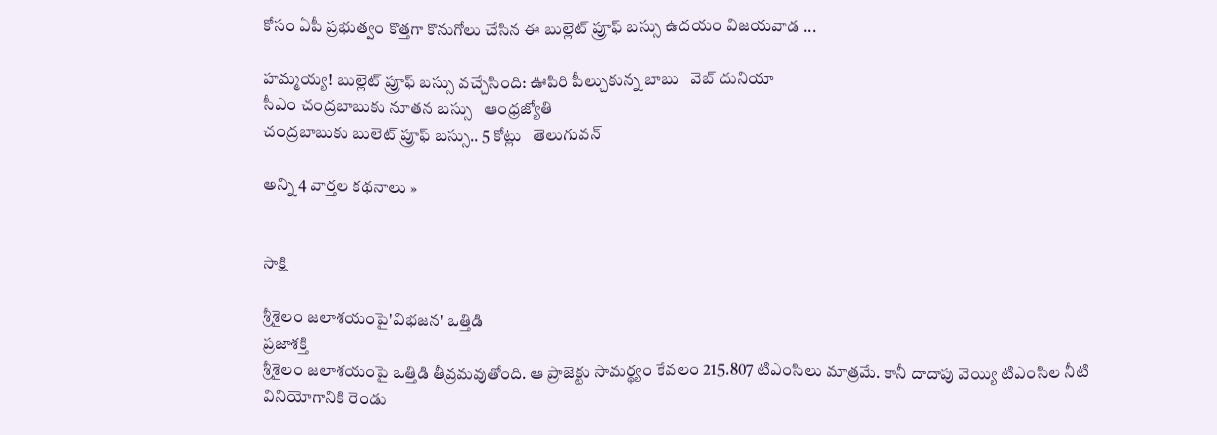కోసం ఏపీ ప్రభుత్వం కొత్తగా కొనుగోలు చేసిన ఈ బుల్లెట్ ప్రూఫ్ బస్సు ఉదయం విజయవాడ ...

హమ్మయ్య! బుల్లెట్ ప్రూఫ్ బస్సు వచ్చేసింది: ఊపిరి పీల్చుకున్న బాబు   వెబ్ దునియా
సీఎం చంద్రబాబుకు నూతన బస్సు   ఆంధ్రజ్యోతి
చంద్రబాబుకు బులెట్ ప్రూఫ్ బస్సు.. 5 కోట్లు   తెలుగువన్

అన్ని 4 వార్తల కథనాలు »


సాక్షి

శ్రీశైలం జలాశయంపై'విభజన' ఒత్తిడి
ప్రజాశక్తి
శ్రీశైలం జలాశయంపై ఒత్తిడి తీవ్రమవుతోంది. ఆ ప్రాజెక్టు సామర్థ్యం కేవలం 215.807 టిఎంసిలు మాత్రమే. కానీ దాదాపు వెయ్యి టిఎంసిల నీటి వినియోగానికి రెండు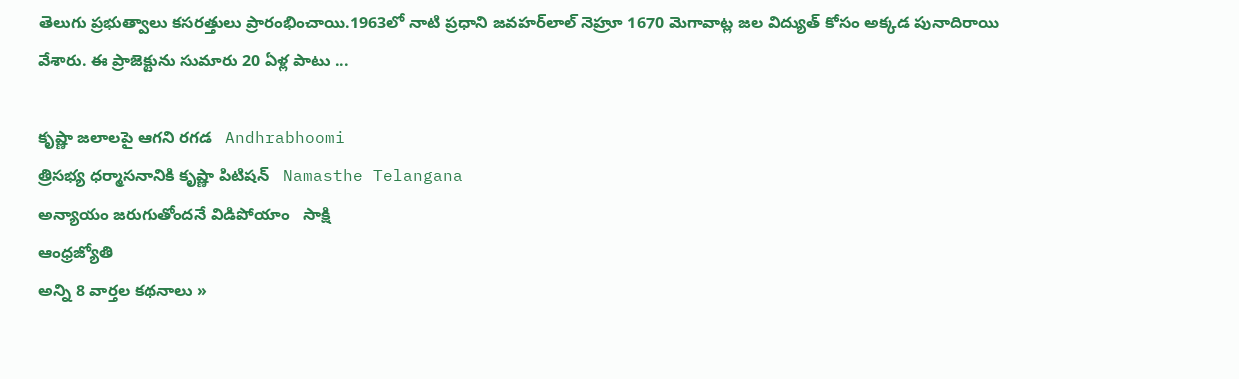తెలుగు ప్రభుత్వాలు కసరత్తులు ప్రారంభించాయి.1963లో నాటి ప్రధాని జవహర్‌లాల్‌ నెహ్రూ 1670 మెగావాట్ల జల విద్యుత్‌ కోసం అక్కడ పునాదిరాయి వేశారు. ఈ ప్రాజెక్టును సుమారు 20 ఏళ్ల పాటు ...

కృష్ణా జలాలపై ఆగని రగడ   Andhrabhoomi
త్రిసభ్య ధర్మాసనానికి కృష్ణా పిటిషన్   Namasthe Telangana
అన్యాయం జరుగుతోందనే విడిపోయాం   సాక్షి
ఆంధ్రజ్యోతి
అన్ని 8 వార్తల కథనాలు »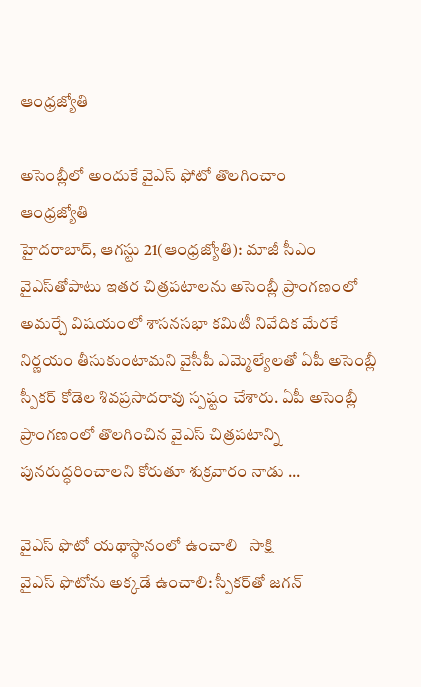ఆంధ్రజ్యోతి

అసెంబ్లీ‌లో అందుకే వైఎస్ ఫోటో తొలగించాం
ఆంధ్రజ్యోతి
హైదరాబాద్‌, ఆగస్టు 21(ఆంధ్రజ్యోతి): మాజీ సీఎం వైఎస్‌తోపాటు ఇతర చిత్రపటాలను అసెంబ్లీ ప్రాంగణంలో అమర్చే విషయంలో శాసనసభా కమిటీ నివేదిక మేరకే నిర్ణయం తీసుకుంటామని వైసీపీ ఎమ్మెల్యేలతో ఏపీ అసెంబ్లీ స్పీకర్‌ కోడెల శివప్రసాదరావు స్పష్టం చేశారు. ఏపీ అసెంబ్లీ ప్రాంగణంలో తొలగించిన వైఎస్‌ చిత్రపటాన్ని పునరుద్ధరించాలని కోరుతూ శుక్రవారం నాడు ...

వైఎస్ ఫొటో యథాస్థానంలో ఉంచాలి   సాక్షి
వైఎస్ ఫొటోను అక్కడే ఉంచాలి: స్పీకర్‌తో జగన్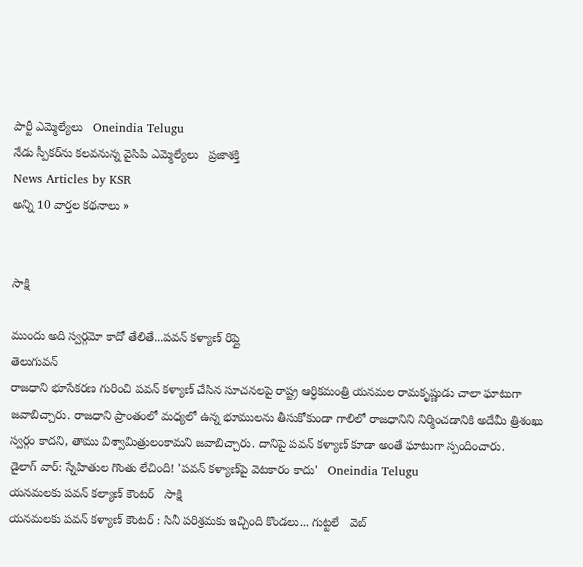పార్టీ ఎమ్మెల్యేలు   Oneindia Telugu
నేడు స్పీకర్‌ను కలవనున్న వైసిపి ఎమ్మెల్యేలు   ప్రజాశక్తి
News Articles by KSR
అన్ని 10 వార్తల కథనాలు »


సాక్షి

ముందు అది స్వర్గమో కాదో తేలితే...పవన్ కళ్యాణ్ రిప్లై
తెలుగువన్
రాజధాని భూసేకరణ గురించి పవన్ కళ్యాణ్ చేసిన సూచనలపై రాష్ట్ర ఆర్ధికమంత్రి యనమల రామకృష్ణుడు చాలా ఘాటుగా జవాబిచ్చారు. రాజధాని ప్రాంతంలో మధ్యలో ఉన్న భూములను తీసుకోకుండా గాలిలో రాజధానిని నిర్మించడానికి అదేమీ త్రిశంఖు స్వర్గం కాదని, తాము విశ్వామిత్రులంకామని జవాబిచ్చారు. దానిపై పవన్ కళ్యాణ్ కూడా అంతే ఘాటుగా స్పందించారు.
డైలాగ్ వార్: స్నేహితుల గొంతు లేచింది! 'పవన్ కళ్యాణ్‌పై వెటకారం కాదు'   Oneindia Telugu
యనమలకు పవన్ కల్యాణ్ కౌంటర్   సాక్షి
యనమలకు పవన్ కళ్యాణ్ కౌంటర్ : సినీ పరిశ్రమకు ఇచ్చింది కొండలు... గుట్టలే   వెబ్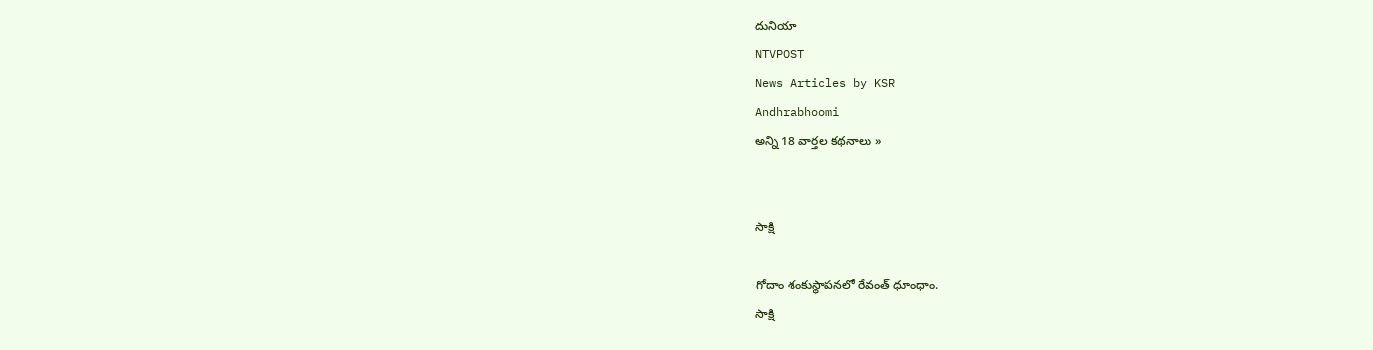దునియా
NTVPOST
News Articles by KSR
Andhrabhoomi
అన్ని 18 వార్తల కథనాలు »


సాక్షి

గోదాం శంకుస్థాపనలో రేవంత్ ధూంధాం.
సాక్షి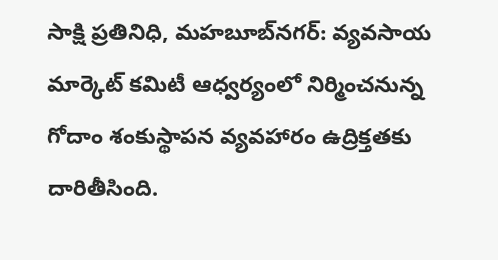సాక్షి ప్రతినిధి, మహబూబ్‌నగర్: వ్యవసాయ మార్కెట్ కమిటీ ఆధ్వర్యంలో నిర్మించనున్న గోదాం శంకుస్థాపన వ్యవహారం ఉద్రిక్తతకు దారితీసింది.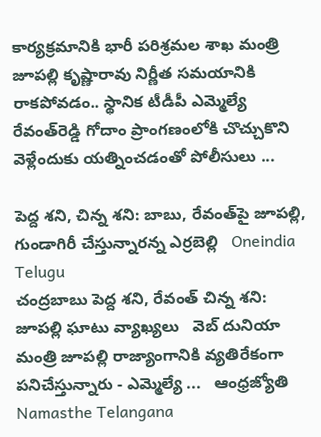కార్యక్రమానికి భారీ పరిశ్రమల శాఖ మంత్రి జూపల్లి కృష్ణారావు నిర్ణీత సమయానికి రాకపోవడం.. స్థానిక టీడీపీ ఎమ్మెల్యే రేవంత్‌రెడ్డి గోదాం ప్రాంగణంలోకి చొచ్చుకొని వెళ్లేందుకు యత్నించడంతో పోలీసులు ...

పెద్ద శని, చిన్న శని: బాబు, రేవంత్‌పై జూపల్లి, గుండాగిరీ చేస్తున్నారన్న ఎర్రబెల్లి   Oneindia Telugu
చంద్రబాబు పెద్ద శని, రేవంత్ చిన్న శని: జూపల్లి ఘాటు వ్యాఖ్యలు   వెబ్ దునియా
మంత్రి జూపల్లి రాజ్యాంగానికి వ్యతిరేకంగా పనిచేస్తున్నారు - ఎమ్మెల్యే ...   ఆంధ్రజ్యోతి
Namasthe Telangana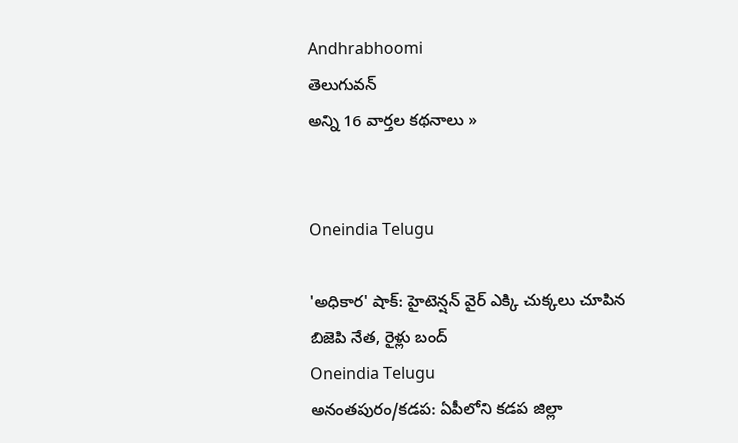Andhrabhoomi
తెలుగువన్
అన్ని 16 వార్తల కథనాలు »


Oneindia Telugu

'అధికార' షాక్: హైటెన్షన్ వైర్ ఎక్కి చుక్కలు చూపిన బిజెపి నేత, రైళ్లు బంద్
Oneindia Telugu
అనంతపురం/కడప: ఏపీలోని కడప జిల్లా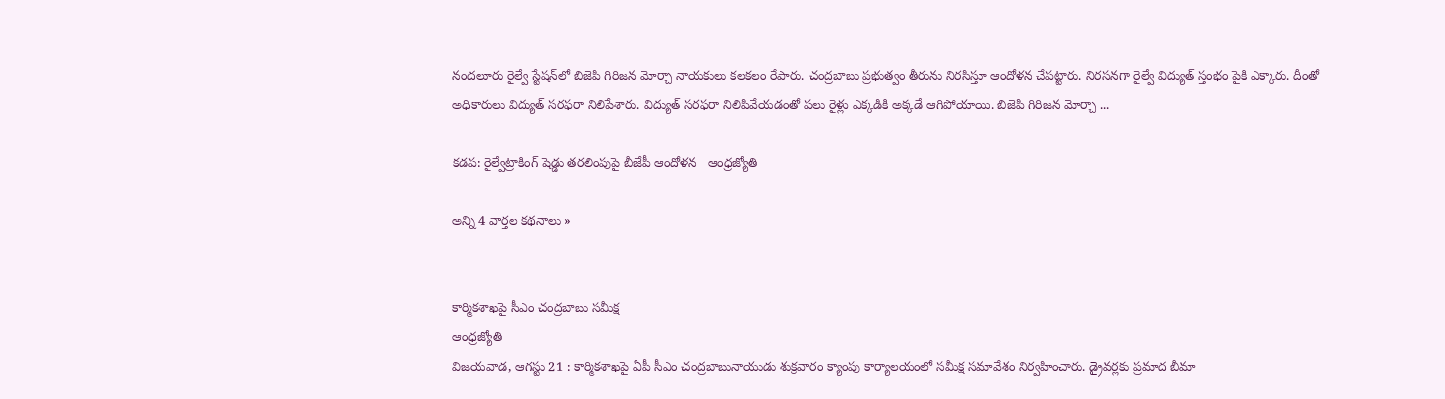నందలూరు రైల్వే స్టేషన్‌లో బిజెపి గిరిజన మోర్చా నాయకులు కలకలం రేపారు. చంద్రబాబు ప్రభుత్వం తీరును నిరసిస్తూ ఆందోళన చేపట్టారు. నిరసనగా రైల్వే విద్యుత్ స్తంభం పైకి ఎక్కారు. దీంతో అధికారులు విద్యుత్ సరఫరా నిలిపేశారు. విద్యుత్ సరఫరా నిలిపివేయడంతో పలు రైళ్లు ఎక్కడికి అక్కడే ఆగిపోయాయి. బిజెపి గిరిజన మోర్చా ...

కడప: రైల్వేట్రాకింగ్‌ షెడ్డు తరలింపుపై బీజేపీ ఆందోళన   ఆంధ్రజ్యోతి

అన్ని 4 వార్తల కథనాలు »


కార్మికశాఖపై సీఎం చంద్రబాబు సమీక్ష
ఆంధ్రజ్యోతి
విజయవాడ, ఆగస్టు 21 : కార్మికశాఖపై ఏపీ సీఎం చంద్రబాబునాయుడు శుక్రవారం క్యాంపు కార్యాలయంలో సమీక్ష సమావేశం నిర్వహించారు. డ్రైవర్లకు ప్రమాద బీమా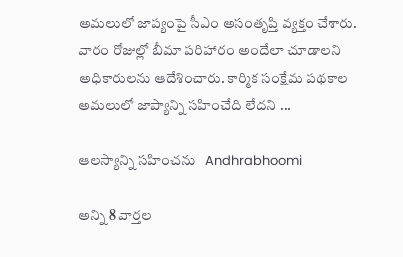అమలులో జాప్యంపై సీఎం అసంతృప్తి వ్యక్తం చేశారు. వారం రోజుల్లో బీమా పరిహారం అందేలా చూడాలని అధికారులను ఆదేశించారు. కార్మిక సంక్షేమ పథకాల అమలులో జాప్యాన్ని సహించేది లేదని ...

ఆలస్యాన్ని సహించను   Andhrabhoomi

అన్ని 8 వార్తల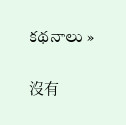కథనాలు »

沒有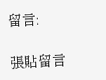留言:

張貼留言